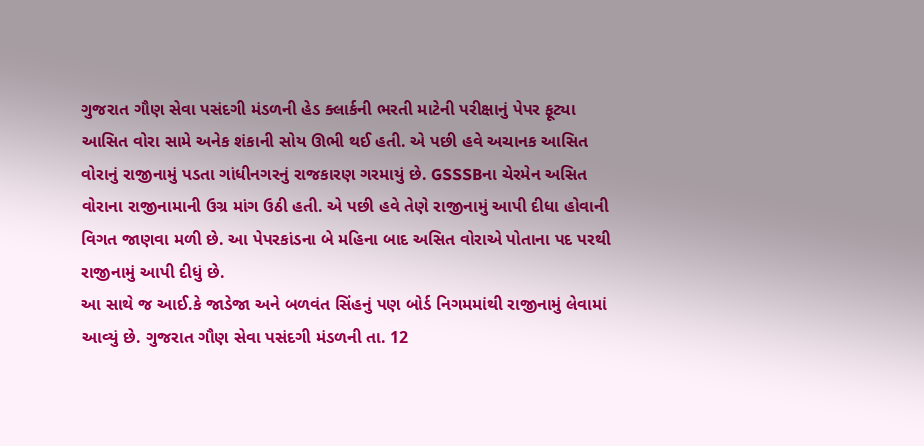ગુજરાત ગૌણ સેવા પસંદગી મંડળની હેડ ક્લાર્કની ભરતી માટેની પરીક્ષાનું પેપર ફૂટ્યા આસિત વોરા સામે અનેક શંકાની સોય ઊભી થઈ હતી. એ પછી હવે અચાનક આસિત વોરાનું રાજીનામું પડતા ગાંધીનગરનું રાજકારણ ગરમાયું છે. GSSSBના ચેરમેન અસિત વોરાના રાજીનામાની ઉગ્ર માંગ ઉઠી હતી. એ પછી હવે તેણે રાજીનામું આપી દીધા હોવાની વિગત જાણવા મળી છે. આ પેપરકાંડના બે મહિના બાદ અસિત વોરાએ પોતાના પદ પરથી રાજીનામું આપી દીધું છે.
આ સાથે જ આઈ.કે જાડેજા અને બળવંત સિંહનું પણ બોર્ડ નિગમમાંથી રાજીનામું લેવામાં આવ્યું છે. ગુજરાત ગૌણ સેવા પસંદગી મંડળની તા. 12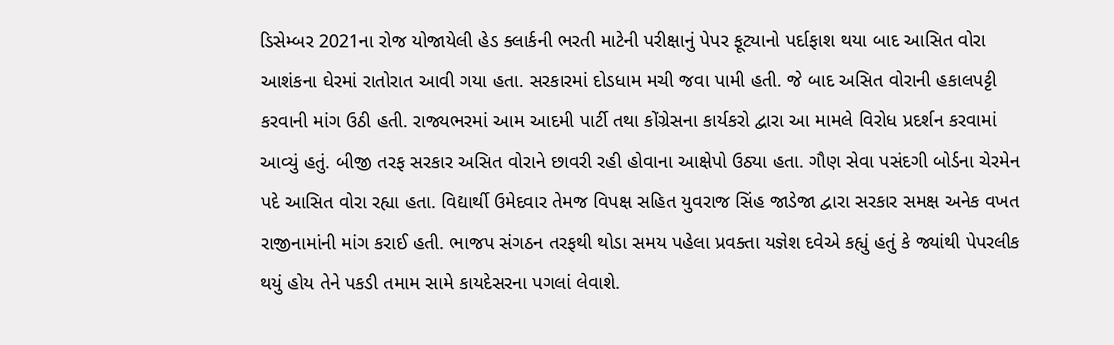ડિસેમ્બર 2021ના રોજ યોજાયેલી હેડ ક્લાર્કની ભરતી માટેની પરીક્ષાનું પેપર ફૂટ્યાનો પર્દાફાશ થયા બાદ આસિત વોરા આશંકના ઘેરમાં રાતોરાત આવી ગયા હતા. સરકારમાં દોડધામ મચી જવા પામી હતી. જે બાદ અસિત વોરાની હકાલપટ્ટી કરવાની માંગ ઉઠી હતી. રાજ્યભરમાં આમ આદમી પાર્ટી તથા કોંગ્રેસના કાર્યકરો દ્વારા આ મામલે વિરોધ પ્રદર્શન કરવામાં આવ્યું હતું. બીજી તરફ સરકાર અસિત વોરાને છાવરી રહી હોવાના આક્ષેપો ઉઠ્યા હતા. ગૌણ સેવા પસંદગી બોર્ડના ચેરમેન પદે આસિત વોરા રહ્યા હતા. વિદ્યાર્થી ઉમેદવાર તેમજ વિપક્ષ સહિત યુવરાજ સિંહ જાડેજા દ્વારા સરકાર સમક્ષ અનેક વખત રાજીનામાંની માંગ કરાઈ હતી. ભાજપ સંગઠન તરફથી થોડા સમય પહેલા પ્રવક્તા યજ્ઞેશ દવેએ કહ્યું હતું કે જ્યાંથી પેપરલીક થયું હોય તેને પકડી તમામ સામે કાયદેસરના પગલાં લેવાશે.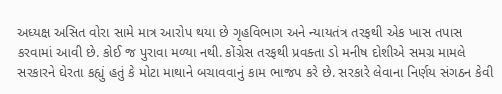અધ્યક્ષ અસિત વોરા સામે માત્ર આરોપ થયા છે ગૃહવિભાગ અને ન્યાયતંત્ર તરફથી એક ખાસ તપાસ કરવામાં આવી છે. કોઈ જ પુરાવા મળ્યા નથી. કોંગ્રેસ તરફથી પ્રવક્તા ડો મનીષ દોશીએ સમગ્ર મામલે સરકારને ઘેરતા કહ્યું હતું કે મોટા માથાને બચાવવાનું કામ ભાજપ કરે છે. સરકારે લેવાના નિર્ણય સંગઠન કેવી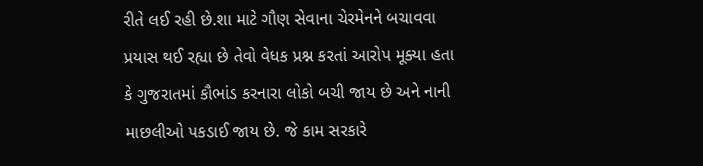રીતે લઈ રહી છે.શા માટે ગૌણ સેવાના ચેરમેનને બચાવવા પ્રયાસ થઈ રહ્યા છે તેવો વેધક પ્રશ્ન કરતાં આરોપ મૂક્યા હતા કે ગુજરાતમાં કૌભાંડ કરનારા લોકો બચી જાય છે અને નાની માછલીઓ પકડાઈ જાય છે. જે કામ સરકારે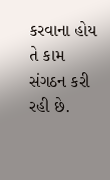કરવાના હોય તે કામ સંગઠન કરી રહી છે.